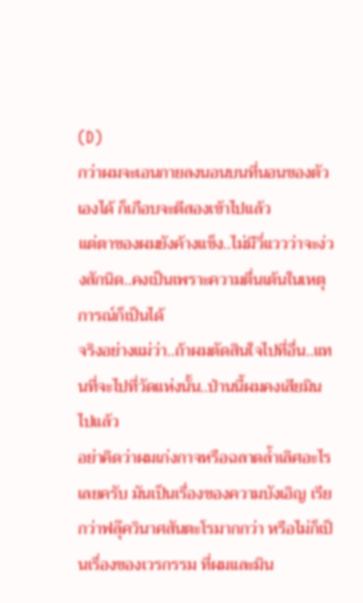(D)
กว่าผมจะเอนกายลงนอนบนที่นอนของตัวเองได้ ก็เกือบจะตีสองเข้าไปแล้ว
แต่ตาของผมยังค้างแข็ง..ไม่มีวี่แววว่าจะง่วงสักนิด..คงเป็นเพราะความตื่นเต้นในเหตุการณ์ก็เป็นได้
จริงอย่างแม่ว่า..ถ้าผมตัดสินใจไปที่อื่น..แทนที่จะไปที่วัดแห่งนั้น..ป่านนี้ผมคงเสียมินไปแล้ว
อย่าคิดว่าผมเก่งกาจหรือฉลาดล้ำเลิศอะไรเลยครับ มันเป็นเรื่องของความบังเอิญ เรียกว่าฟลุ๊ควินาศสันตะโรมากกว่า หรือไม่ก็เป็นเรื่องของเวรกรรม ที่ผมและมิน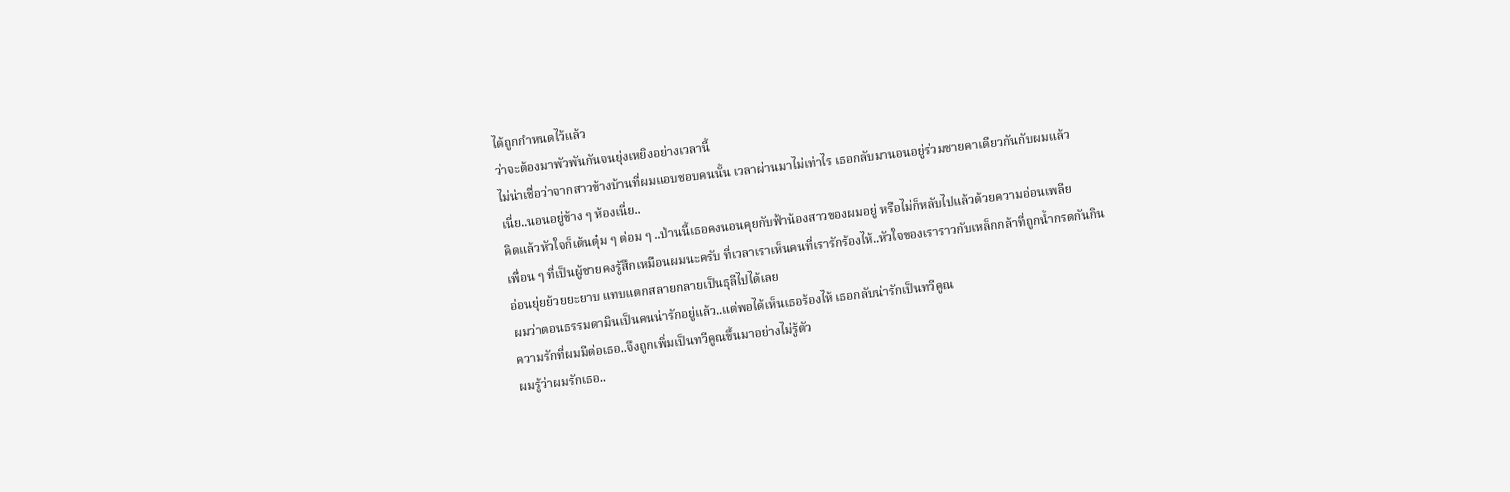ได้ถูกกำหนดไว้แล้ว
ว่าจะต้องมาพัวพันกันจนยุ่งเหยิงอย่างเวลานี้
ไม่น่าเชื่อว่าจากสาวข้างบ้านที่ผมแอบชอบคนนั้น เวลาผ่านมาไม่เท่าไร เธอกลับมานอนอยู่ร่วมชายคาเดียวกันกับผมแล้ว
เนี่ย..นอนอยู่ข้าง ๆ ห้องเนี่ย..
คิดแล้วหัวใจก็เต้นตุ๋ม ๆ ต่อม ๆ ..ป่านนี้เธอคงนอนคุยกับฟ้าน้องสาวของผมอยู่ หรือไม่ก็หลับไปแล้วด้วยความอ่อนเพลีย
เพื่อน ๆ ที่เป็นผู้ชายคงรู้สึกเหมือนผมนะครับ ที่เวลาเราเห็นคนที่เรารักร้องไห้..หัวใจของเราราวกับเหล็กกล้าที่ถูกน้ำกรดกันกิน
อ่อนยุ่ยย้วยยะยาบ แทบแตกสลายกลายเป็นธุลีไปได้เลย
ผมว่าตอนธรรมดามินเป็นคนน่ารักอยู่แล้ว..แต่พอได้เห็นเธอร้องไห้ เธอกลับน่ารักเป็นทวีคูณ
ความรักที่ผมมีต่อเธอ..จึงถูกเพิ่มเป็นทวีคูณขึ้นมาอย่างไม่รู้ตัว
ผมรู้ว่าผมรักเธอ..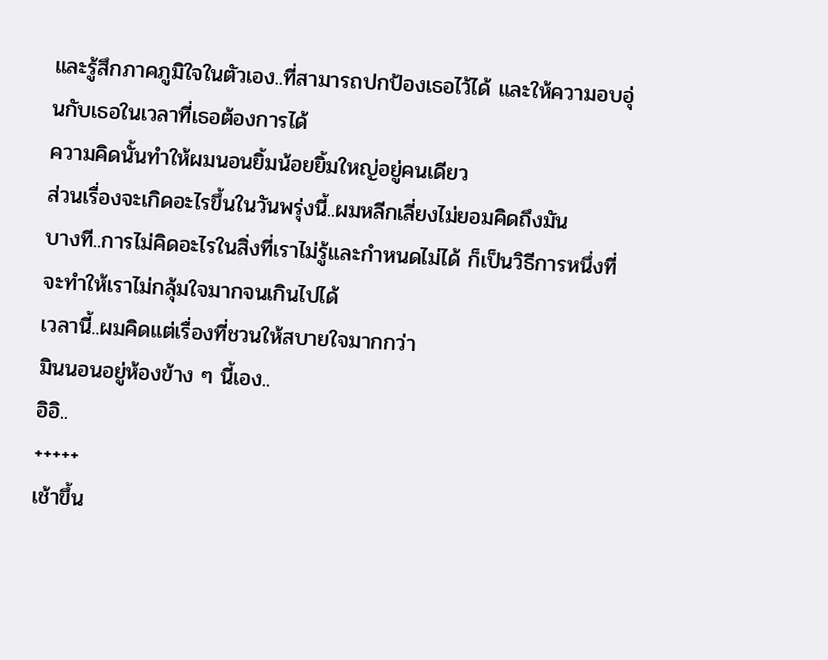และรู้สึกภาคภูมิใจในตัวเอง..ที่สามารถปกป้องเธอไว้ได้ และให้ความอบอุ่นกับเธอในเวลาที่เธอต้องการได้
ความคิดนั้นทำให้ผมนอนยิ้มน้อยยิ้มใหญ่อยู่คนเดียว
ส่วนเรื่องจะเกิดอะไรขึ้นในวันพรุ่งนี้..ผมหลีกเลี่ยงไม่ยอมคิดถึงมัน
บางที..การไม่คิดอะไรในสิ่งที่เราไม่รู้และกำหนดไม่ได้ ก็เป็นวิธีการหนึ่งที่จะทำให้เราไม่กลุ้มใจมากจนเกินไปได้
เวลานี้..ผมคิดแต่เรื่องที่ชวนให้สบายใจมากกว่า
มินนอนอยู่ห้องข้าง ๆ นี้เอง..
อิอิ..
+++++
เช้าขึ้น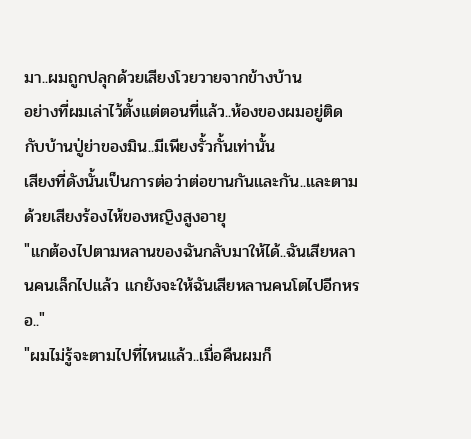มา..ผมถูกปลุกด้วยเสียงโวยวายจากข้างบ้าน
อย่างที่ผมเล่าไว้ตั้งแต่ตอนที่แล้ว..ห้องของผมอยู่ติดกับบ้านปู่ย่าของมิน..มีเพียงรั้วกั้นเท่านั้น
เสียงที่ดังนั้นเป็นการต่อว่าต่อขานกันและกัน..และตามด้วยเสียงร้องไห้ของหญิงสูงอายุ
"แกต้องไปตามหลานของฉันกลับมาให้ได้..ฉันเสียหลานคนเล็กไปแล้ว แกยังจะให้ฉันเสียหลานคนโตไปอีกหรอ.."
"ผมไม่รู้จะตามไปที่ไหนแล้ว..เมื่อคืนผมก็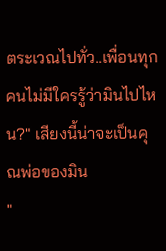ตระเวณไปทั่ว..เพื่อนทุกคนไม่มีใครรู้ว่ามินไปไหน?" เสียงนี้น่าจะเป็นคุณพ่อของมิน
"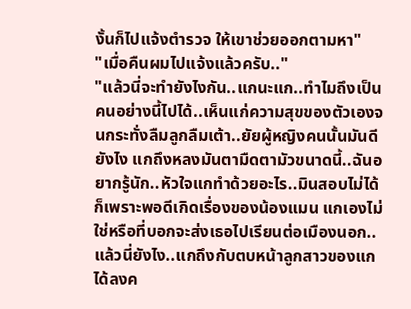งั้นก็ไปแจ้งตำรวจ ให้เขาช่วยออกตามหา"
"เมื่อคืนผมไปแจ้งแล้วครับ.."
"แล้วนี่จะทำยังไงกัน..แกนะแก..ทำไมถึงเป็นคนอย่างนี้ไปได้..เห็นแก่ความสุขของตัวเองจนกระทั่งลืมลูกลืมเต้า..ยัยผู้หญิงคนนั้นมันดียังไง แกถึงหลงมันตามืดตามัวขนาดนี้..ฉันอยากรู้นัก..หัวใจแกทำด้วยอะไร..มินสอบไม่ได้ก็เพราะพอดีเกิดเรื่องของน้องแมน แกเองไม่ใช่หรือที่บอกจะส่งเธอไปเรียนต่อเมืองนอก..แล้วนี่ยังไง..แกถึงกับตบหน้าลูกสาวของแกได้ลงค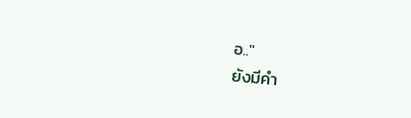อ.."
ยังมีคำ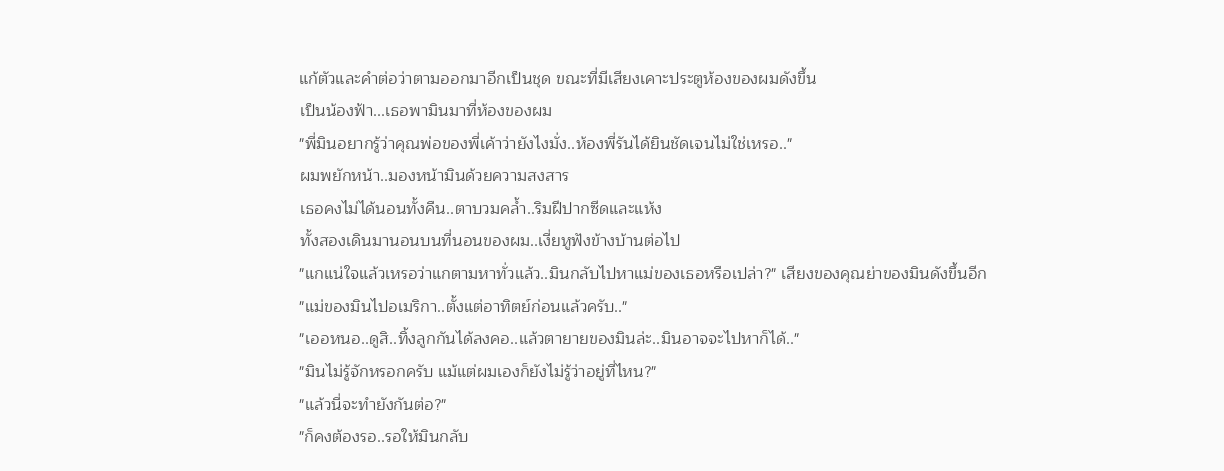แก้ตัวและคำต่อว่าตามออกมาอีกเป็นชุด ขณะที่มีเสียงเคาะประตูห้องของผมดังขึ้น
เป็นน้องฟ้า...เธอพามินมาที่ห้องของผม
"พี่มินอยากรู้ว่าคุณพ่อของพี่เค้าว่ายังไงมั่ง..ห้องพี่รันได้ยินชัดเจนไม่ใช่เหรอ.."
ผมพยักหน้า..มองหน้ามินด้วยความสงสาร
เธอคงไม่ได้นอนทั้งคืน..ตาบวมคล้ำ..ริมฝีปากซีดและแห้ง
ทั้งสองเดินมานอนบนที่นอนของผม..เงี่ยหูฟังข้างบ้านต่อไป
"แกแน่ใจแล้วเหรอว่าแกตามหาทั่วแล้ว..มินกลับไปหาแม่ของเธอหรือเปล่า?" เสียงของคุณย่าของมินดังขึ้นอีก
"แม่ของมินไปอเมริกา..ตั้งแต่อาทิตย์ก่อนแล้วครับ.."
"เออหนอ..ดูสิ..ทิ้งลูกกันได้ลงคอ..แล้วตายายของมินล่ะ..มินอาจจะไปหาก็ได้.."
"มินไม่รู้จักหรอกครับ แม้แต่ผมเองก็ยังไม่รู้ว่าอยู่ที่ไหน?"
"แล้วนี่จะทำยังกันต่อ?"
"ก็คงต้องรอ..รอให้มินกลับ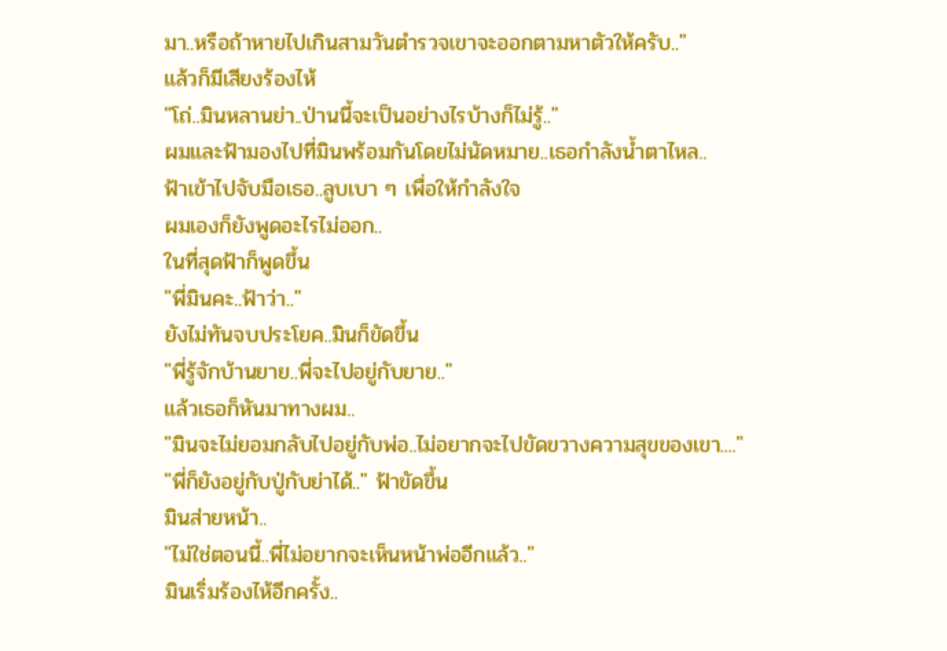มา..หรือถ้าหายไปเกินสามวันตำรวจเขาจะออกตามหาตัวให้ครับ.."
แล้วก็มีเสียงร้องไห้
"โถ่..มินหลานย่า..ป่านนี้จะเป็นอย่างไรบ้างก็ไม่รู้.."
ผมและฟ้ามองไปที่มินพร้อมกันโดยไม่นัดหมาย..เธอกำลังน้ำตาไหล..
ฟ้าเข้าไปจับมือเธอ..ลูบเบา ๆ เพื่อให้กำลังใจ
ผมเองก็ยังพูดอะไรไม่ออก..
ในที่สุดฟ้าก็พูดขึ้น
"พี่มินคะ..ฟ้าว่า.."
ยังไม่ทันจบประโยค..มินก็ขัดขึ้น
"พี่รู้จักบ้านยาย..พี่จะไปอยู่กับยาย.."
แล้วเธอก็หันมาทางผม..
"มินจะไม่ยอมกลับไปอยู่กับพ่อ..ไม่อยากจะไปขัดขวางความสุขของเขา...."
"พี่ก็ยังอยู่กับปู่กับย่าได้.." ฟ้าขัดขึ้น
มินส่ายหน้า..
"ไม่ใช่ตอนนี้..พี่ไม่อยากจะเห็นหน้าพ่ออีกแล้ว.."
มินเริ่มร้องไห้อีกครั้ง..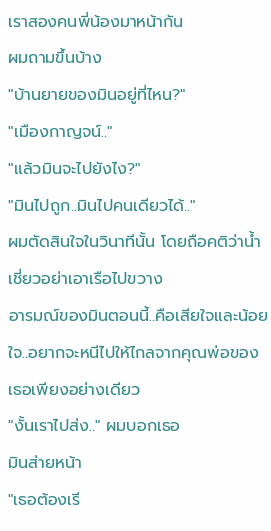เราสองคนพี่น้องมาหน้ากัน
ผมถามขึ้นบ้าง
"บ้านยายของมินอยู่ที่ไหน?"
"เมืองกาญจน์.."
"แล้วมินจะไปยังไง?"
"มินไปถูก..มินไปคนเดียวได้.."
ผมตัดสินใจในวินาทีนั้น โดยถือคติว่าน้ำเชี่ยวอย่าเอาเรือไปขวาง
อารมณ์ของมินตอนนี้..คือเสียใจและน้อยใจ..อยากจะหนีไปให้ไกลจากคุณพ่อของเธอเพียงอย่างเดียว
"งั้นเราไปส่ง.." ผมบอกเธอ
มินส่ายหน้า
"เธอต้องเรี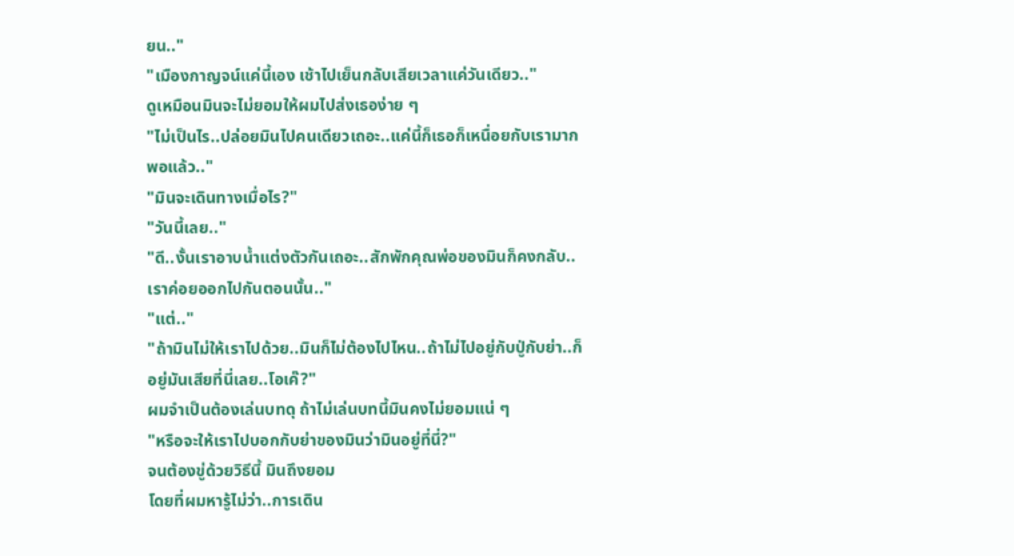ยน.."
"เมืองกาญจน์แค่นี้เอง เช้าไปเย็นกลับเสียเวลาแค่วันเดียว.."
ดูเหมือนมินจะไม่ยอมให้ผมไปส่งเธอง่าย ๆ
"ไม่เป็นไร..ปล่อยมินไปคนเดียวเถอะ..แค่นี้ก็เธอก็เหนื่อยกับเรามากพอแล้ว.."
"มินจะเดินทางเมื่อไร?"
"วันนี้เลย.."
"ดี..งั้นเราอาบน้ำแต่งตัวกันเถอะ..สักพักคุณพ่อของมินก็คงกลับ..เราค่อยออกไปกันตอนนั้น.."
"แต่.."
"ถ้ามินไม่ให้เราไปด้วย..มินก็ไม่ต้องไปไหน..ถ้าไม่ไปอยู่กับปู่กับย่า..ก็อยู่มันเสียที่นี่เลย..โอเค๊?"
ผมจำเป็นต้องเล่นบทดุ ถ้าไม่เล่นบทนี้มินคงไม่ยอมแน่ ๆ
"หรือจะให้เราไปบอกกับย่าของมินว่ามินอยู่ที่นี่?"
จนต้องขู่ด้วยวิธีนี้ มินถึงยอม
โดยที่ผมหารู้ไม่ว่า..การเดิน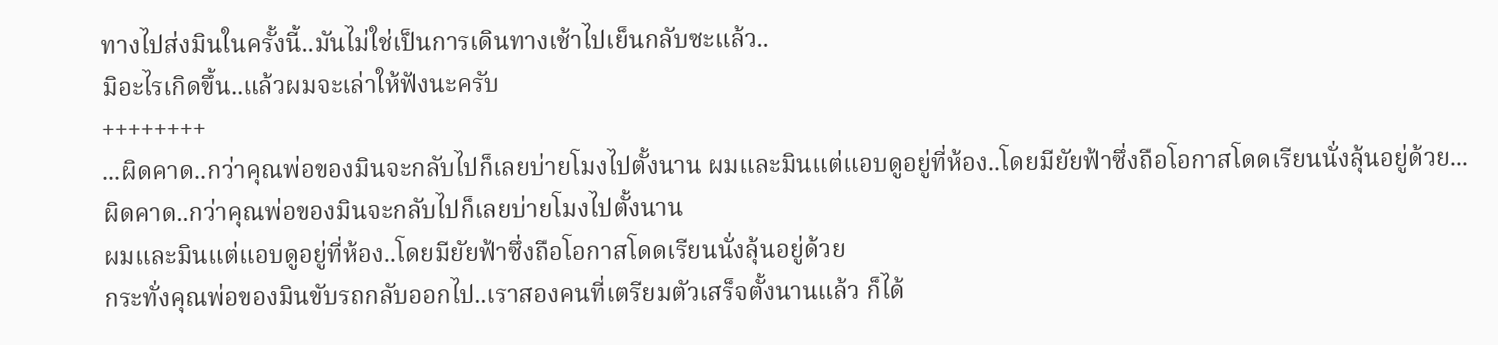ทางไปส่งมินในครั้งนี้..มันไม่ใช่เป็นการเดินทางเช้าไปเย็นกลับซะแล้ว..
มิอะไรเกิดขึ้น..แล้วผมจะเล่าให้ฟังนะครับ
++++++++
...ผิดคาด..กว่าคุณพ่อของมินจะกลับไปก็เลยบ่ายโมงไปตั้งนาน ผมและมินแต่แอบดูอยู่ที่ห้อง..โดยมียัยฟ้าซึ่งถือโอกาสโดดเรียนนั่งลุ้นอยู่ด้วย...
ผิดคาด..กว่าคุณพ่อของมินจะกลับไปก็เลยบ่ายโมงไปตั้งนาน
ผมและมินแต่แอบดูอยู่ที่ห้อง..โดยมียัยฟ้าซึ่งถือโอกาสโดดเรียนนั่งลุ้นอยู่ด้วย
กระทั่งคุณพ่อของมินขับรถกลับออกไป..เราสองคนที่เตรียมตัวเสร็จตั้งนานแล้ว ก็ได้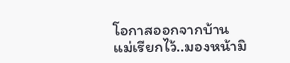โอกาสออกจากบ้าน
แม่เรียกไว้..มองหน้ามิ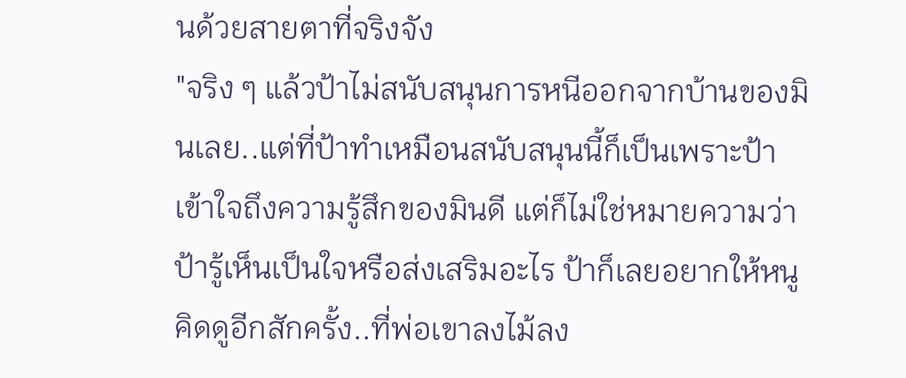นด้วยสายตาที่จริงจัง
"จริง ๆ แล้วป้าไม่สนับสนุนการหนีออกจากบ้านของมินเลย..แต่ที่ป้าทำเหมือนสนับสนุนนี้ก็เป็นเพราะป้าเข้าใจถึงความรู้สึกของมินดี แต่ก็ไม่ใช่หมายความว่าป้ารู้เห็นเป็นใจหรือส่งเสริมอะไร ป้าก็เลยอยากให้หนูคิดดูอีกสักครั้ง..ที่พ่อเขาลงไม้ลง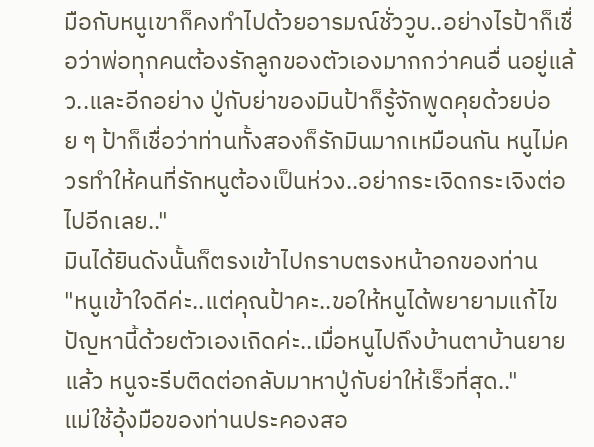มือกับหนูเขาก็คงทำไปด้วยอารมณ์ชั่ววูบ..อย่างไรป้าก็เชื่อว่าพ่อทุกคนต้องรักลูกของตัวเองมากกว่าคนอื่ นอยู่แล้ว..และอีกอย่าง ปู่กับย่าของมินป้าก็รู้จักพูดคุยด้วยบ่อย ๆ ป้าก็เชื่อว่าท่านทั้งสองก็รักมินมากเหมือนกัน หนูไม่ควรทำให้คนที่รักหนูต้องเป็นห่วง..อย่ากระเจิดกระเจิงต่อไปอีกเลย.."
มินได้ยินดังนั้นก็ตรงเข้าไปกราบตรงหน้าอกของท่าน
"หนูเข้าใจดีค่ะ..แต่คุณป้าคะ..ขอให้หนูได้พยายามแก้ไขปัญหานี้ด้วยตัวเองเถิดค่ะ..เมื่อหนูไปถึงบ้านตาบ้านยายแล้ว หนูจะรีบติดต่อกลับมาหาปู่กับย่าให้เร็วที่สุด.."
แม่ใช้อุ้งมือของท่านประคองสอ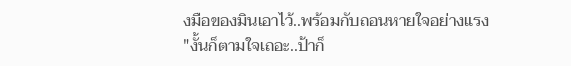งมือของมินเอาไว้..พร้อมกับถอนหายใจอย่างแรง
"งั้นก็ตามใจเถอะ..ป้าก็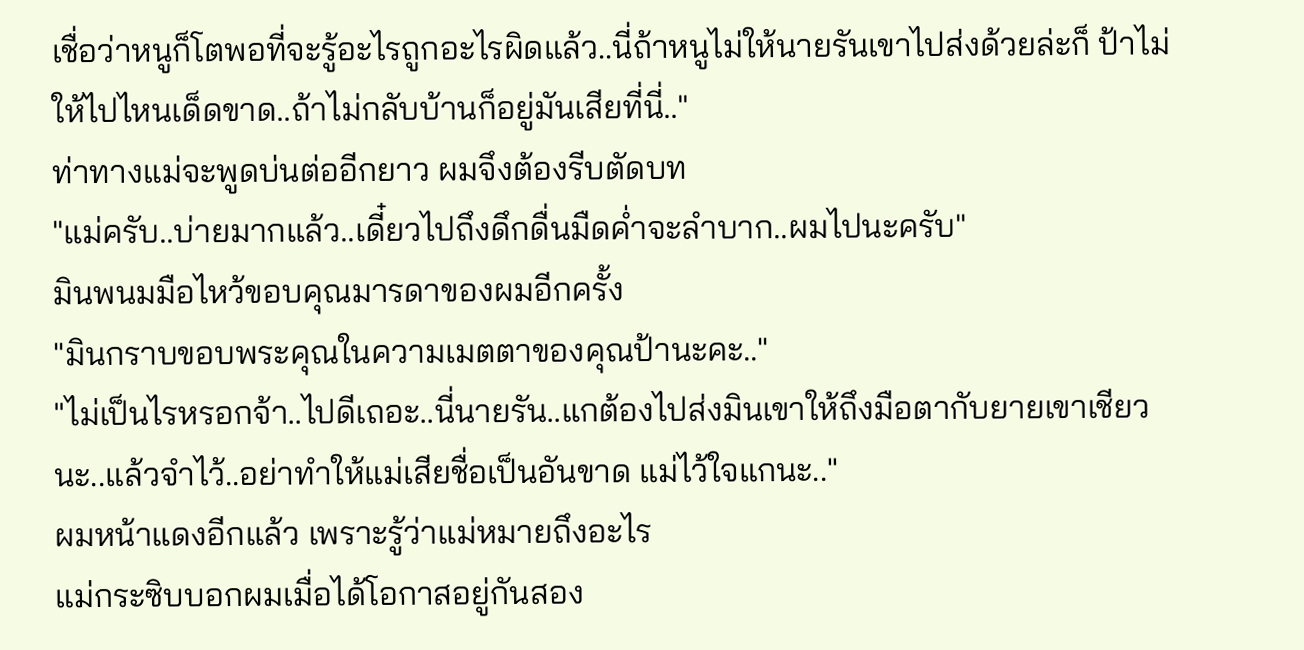เชื่อว่าหนูก็โตพอที่จะรู้อะไรถูกอะไรผิดแล้ว..นี่ถ้าหนูไม่ให้นายรันเขาไปส่งด้วยล่ะก็ ป้าไม่ให้ไปไหนเด็ดขาด..ถ้าไม่กลับบ้านก็อยู่มันเสียที่นี่.."
ท่าทางแม่จะพูดบ่นต่ออีกยาว ผมจึงต้องรีบตัดบท
"แม่ครับ..บ่ายมากแล้ว..เดี๋ยวไปถึงดึกดื่นมืดค่ำจะลำบาก..ผมไปนะครับ"
มินพนมมือไหว้ขอบคุณมารดาของผมอีกครั้ง
"มินกราบขอบพระคุณในความเมตตาของคุณป้านะคะ.."
"ไม่เป็นไรหรอกจ้า..ไปดีเถอะ..นี่นายรัน..แกต้องไปส่งมินเขาให้ถึงมือตากับยายเขาเชียวนะ..แล้วจำไว้..อย่าทำให้แม่เสียชื่อเป็นอันขาด แม่ไว้ใจแกนะ.."
ผมหน้าแดงอีกแล้ว เพราะรู้ว่าแม่หมายถึงอะไร
แม่กระซิบบอกผมเมื่อได้โอกาสอยู่กันสอง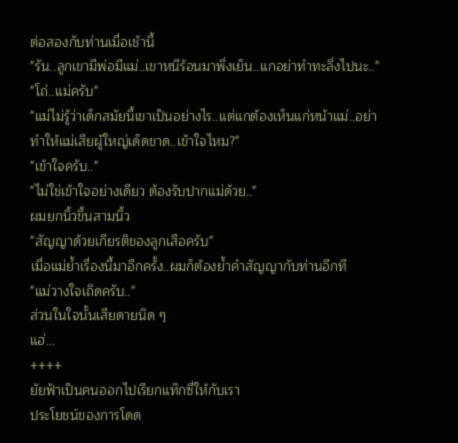ต่อสองกับท่านเมื่อเช้านี้
"รัน..ลูกเขามีพ่อมีแม่..เขาหนีร้อนมาพึ่งเย็น..แกอย่าทำทะลึ่งไปนะ.."
"โถ่..แม่ครับ"
"แม่ไม่รู้ว่าเด็กสมัยนี้เขาเป็นอย่างไร..แต่แกต้องเห็นแก่หน้าแม่..อย่าทำให้แม่เสียผู้ใหญ่เด็ดขาด..เข้าใจไหม?"
"เข้าใจครับ.."
"ไม่ใช่เข้าใจอย่างเดียว ต้องรับปากแม่ด้วย.."
ผมยกนิ้วขึ้นสามนิ้ว
"สัญญาด้วยเกียรติของลูกเสือครับ"
เมื่อแม่ย้ำเรื่องนี้มาอีกครั้ง..ผมก็ต้องย้ำคำสัญญากับท่านอีกที
"แม่วางใจเถิดครับ.."
ส่วนในใจนั้นเสียดายนิด ๆ
แฮ่...
++++
ยัยฟ้าเป็นคนออกไปเรียกแท๊กซี่ให้กับเรา
ประโยชน์ของการโดด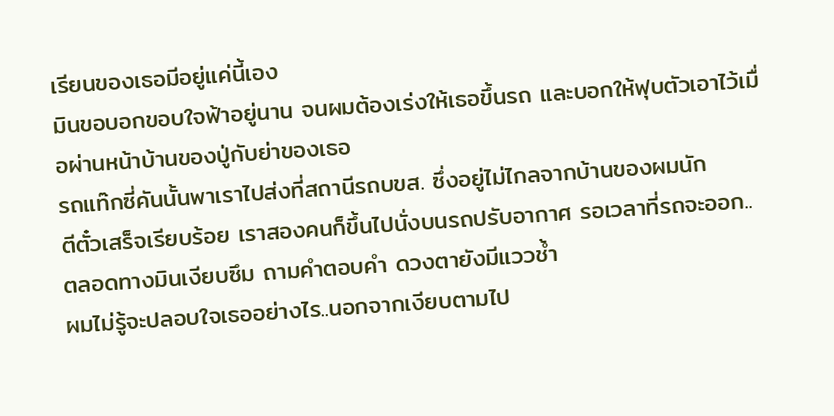เรียนของเธอมีอยู่แค่นี้เอง
มินขอบอกขอบใจฟ้าอยู่นาน จนผมต้องเร่งให้เธอขึ้นรถ และบอกให้ฟุบตัวเอาไว้เมื่อผ่านหน้าบ้านของปู่กับย่าของเธอ
รถแท๊กซี่คันนั้นพาเราไปส่งที่สถานีรถบขส. ซึ่งอยู่ไม่ไกลจากบ้านของผมนัก
ตีตั๋วเสร็จเรียบร้อย เราสองคนก็ขึ้นไปนั่งบนรถปรับอากาศ รอเวลาที่รถจะออก..
ตลอดทางมินเงียบซึม ถามคำตอบคำ ดวงตายังมีแววช้ำ
ผมไม่รู้จะปลอบใจเธออย่างไร..นอกจากเงียบตามไป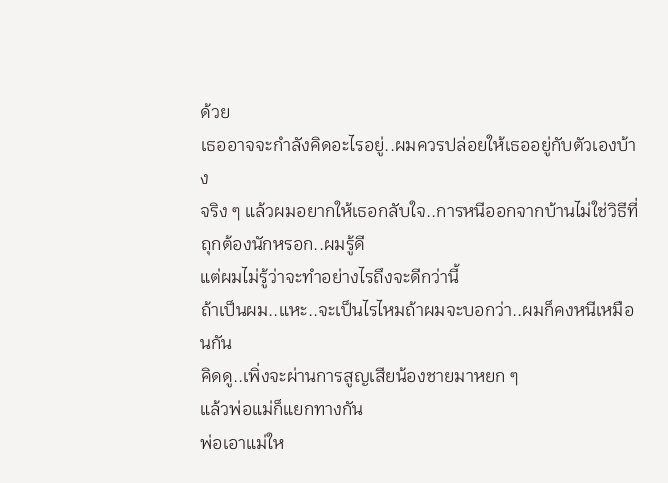ด้วย
เธออาจจะกำลังคิดอะไรอยู่..ผมควรปล่อยให้เธออยู่กับตัวเองบ้าง
จริง ๆ แล้วผมอยากให้เธอกลับใจ..การหนีออกจากบ้านไม่ใช่วิธีที่ถุกต้องนักหรอก..ผมรู้ดี
แต่ผมไม่รู้ว่าจะทำอย่างไรถึงจะดีกว่านี้
ถ้าเป็นผม..แหะ..จะเป็นไรไหมถ้าผมจะบอกว่า..ผมก็คงหนีเหมือนกัน
คิดดู..เพิ่งจะผ่านการสูญเสียน้องชายมาหยก ๆ
แล้วพ่อแม่ก็แยกทางกัน
พ่อเอาแม่ให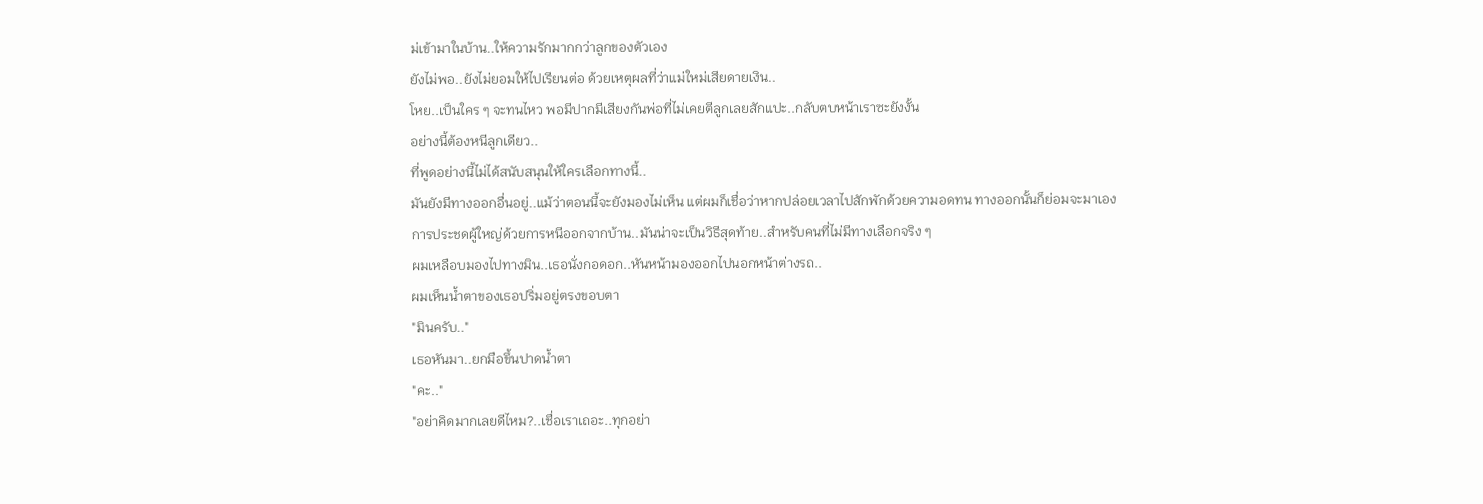ม่เข้ามาในบ้าน..ให้ความรักมากกว่าลูกของตัวเอง
ยังไม่พอ..ยังไม่ยอมให้ไปเรียนต่อ ด้วยเหตุผลที่ว่าแม่ใหม่เสียดายเงิน..
โหย..เป็นใคร ๆ จะทนไหว พอมีปากมีเสียงกันพ่อที่ไม่เคยตีลูกเลยสักแปะ..กลับตบหน้าเราซะยังงั้น
อย่างนี้ต้องหนีลูกเดียว..
ที่พูดอย่างนี้ไม่ได้สนับสนุนให้ใครเลือกทางนี้..
มันยังมีทางออกอื่นอยู่..แม้ว่าตอนนี้จะยังมองไม่เห็น แต่ผมก็เชื่อว่าหากปล่อยเวลาไปสักพักด้วยความอดทน ทางออกนั้นก็ย่อมจะมาเอง
การประชดผู้ใหญ่ด้วยการหนีออกจากบ้าน..มันน่าจะเป็นวิธีสุดท้าย..สำหรับคนที่ไม่มีทางเลือกจริง ๆ
ผมเหลือบมองไปทางมิน..เธอนั่งกอดอก..หันหน้ามองออกไปนอกหน้าต่างรถ..
ผมเห็นน้ำตาของเธอปริ่มอยู่ตรงขอบตา
"มินครับ.."
เธอหันมา..ยกมือขึ้นปาดน้ำตา
"คะ.."
"อย่าคิดมากเลยดีไหม?..เชื่อเราเถอะ..ทุกอย่า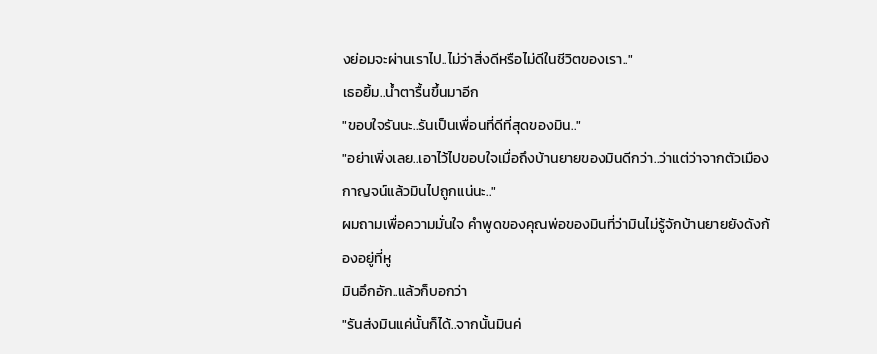งย่อมจะผ่านเราไป..ไม่ว่าสิ่งดีหรือไม่ดีในชีวิตของเรา.."
เธอยิ้ม..น้ำตารื้นขึ้นมาอีก
"ขอบใจรันนะ..รันเป็นเพื่อนที่ดีที่สุดของมิน.."
"อย่าเพิ่งเลย..เอาไว้ไปขอบใจเมื่อถึงบ้านยายของมินดีกว่า..ว่าแต่ว่าจากตัวเมืองกาญจน์แล้วมินไปถูกแน่นะ.."
ผมถามเพื่อความมั่นใจ คำพูดของคุณพ่อของมินที่ว่ามินไม่รู้จักบ้านยายยังดังก้องอยู่ที่หู
มินอึกอัก..แล้วก็บอกว่า
"รันส่งมินแค่นั้นก็ได้..จากนั้นมินค่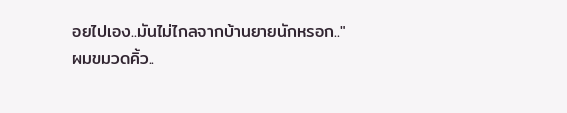อยไปเอง..มันไม่ไกลจากบ้านยายนักหรอก.."
ผมขมวดคิ้ว..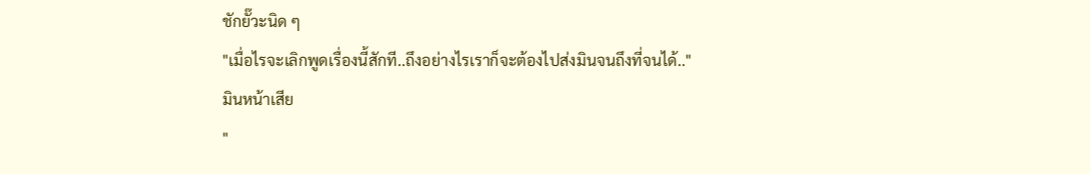ชักยั๊วะนิด ๆ
"เมื่อไรจะเลิกพูดเรื่องนี้สักที..ถึงอย่างไรเราก็จะต้องไปส่งมินจนถึงที่จนได้.."
มินหน้าเสีย
"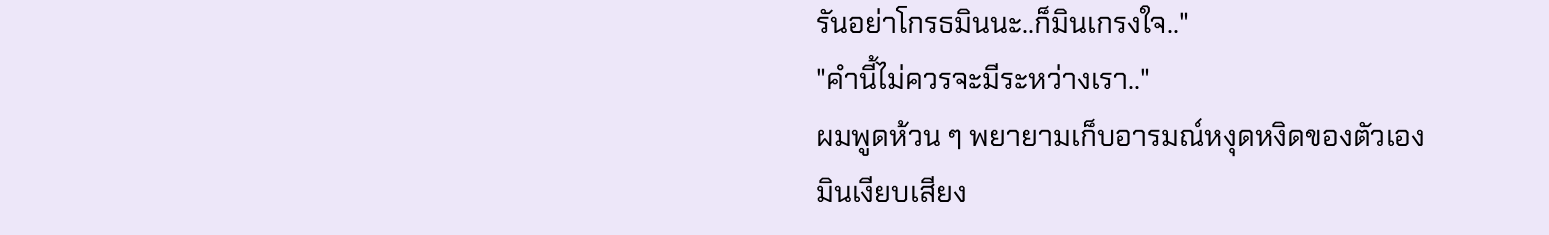รันอย่าโกรธมินนะ..ก็มินเกรงใจ.."
"คำนี้ไม่ควรจะมีระหว่างเรา.."
ผมพูดห้วน ๆ พยายามเก็บอารมณ์หงุดหงิดของตัวเอง
มินเงียบเสียง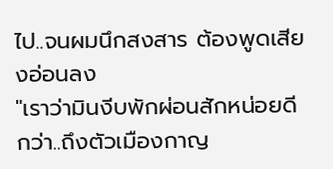ไป..จนผมนึกสงสาร ต้องพูดเสียงอ่อนลง
"เราว่ามินงีบพักผ่อนสักหน่อยดีกว่า..ถึงตัวเมืองกาญ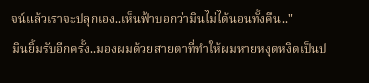จน์แล้วเราจะปลุกเอง..เห็นฟ้าบอกว่ามินไม่ได้นอนทั้งคืน.."
มินยิ้มรับอีกครั้ง..มองผมด้วยสายตาที่ทำให้ผมหายหงุดหงิดเป็นป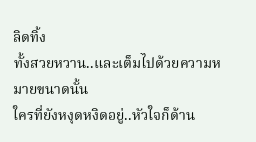ลิดทิ้ง
ทั้งสวยหวาน..และเต็มไปด้วยความหมายขนาดนั้น
ใครที่ยังหงุดหงิดอยู่..หัวใจก็ด้าน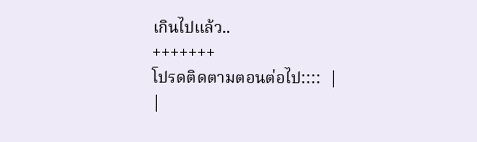เกินไปแล้ว..
+++++++
โปรดติดตามตอนต่อไป::::  |
|